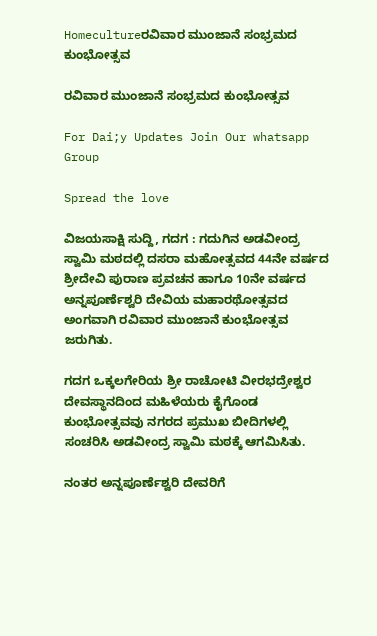Homecultureರವಿವಾರ ಮುಂಜಾನೆ ಸಂಭ್ರಮದ ಕುಂಭೋತ್ಸವ

ರವಿವಾರ ಮುಂಜಾನೆ ಸಂಭ್ರಮದ ಕುಂಭೋತ್ಸವ

For Dai;y Updates Join Our whatsapp Group

Spread the love

ವಿಜಯಸಾಕ್ಷಿ ಸುದ್ದಿ, ಗದಗ : ಗದುಗಿನ ಅಡವೀಂದ್ರ ಸ್ವಾಮಿ ಮಠದಲ್ಲಿ ದಸರಾ ಮಹೋತ್ಸವದ 44ನೇ ವರ್ಷದ ಶ್ರೀದೇವಿ ಪುರಾಣ ಪ್ರವಚನ ಹಾಗೂ 10ನೇ ವರ್ಷದ ಅನ್ನಪೂರ್ಣೆಶ್ವರಿ ದೇವಿಯ ಮಹಾರಥೋತ್ಸವದ ಅಂಗವಾಗಿ ರವಿವಾರ ಮುಂಜಾನೆ ಕುಂಭೋತ್ಸವ ಜರುಗಿತು.

ಗದಗ ಒಕ್ಕಲಗೇರಿಯ ಶ್ರೀ ರಾಚೋಟಿ ವೀರಭದ್ರೇಶ್ವರ ದೇವಸ್ಥಾನದಿಂದ ಮಹಿಳೆಯರು ಕೈಗೊಂಡ ಕುಂಭೋತ್ಸವವು ನಗರದ ಪ್ರಮುಖ ಬೀದಿಗಳಲ್ಲಿ ಸಂಚರಿಸಿ ಅಡವೀಂದ್ರ ಸ್ವಾಮಿ ಮಠಕ್ಕೆ ಆಗಮಿಸಿತು.

ನಂತರ ಅನ್ನಪೂರ್ಣೆಶ್ವರಿ ದೇವರಿಗೆ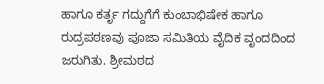ಹಾಗೂ ಕರ್ತೃ ಗದ್ದುಗೆಗೆ ಕುಂಬಾಭಿಷೇಕ ಹಾಗೂ ರುದ್ರಪಠಣವು ಪೂಜಾ ಸಮಿತಿಯ ವೈದಿಕ ವೃಂದದಿಂದ ಜರುಗಿತು. ಶ್ರೀಮಠದ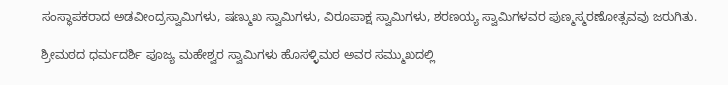ಸಂಸ್ಥಾಪಕರಾದ ಅಡವೀಂದ್ರಸ್ವಾಮಿಗಳು, ಷಣ್ಮುಖ ಸ್ವಾಮಿಗಳು, ವಿರೂಪಾಕ್ಷ ಸ್ವಾಮಿಗಳು, ಶರಣಯ್ಯ ಸ್ವಾಮಿಗಳವರ ಪುಣ್ಮಸ್ಮರಣೋತ್ಸವವು ಜರುಗಿತು.

ಶ್ರೀಮಠದ ಧರ್ಮದರ್ಶಿ ಪೂಜ್ಯ ಮಹೇಶ್ವರ ಸ್ವಾಮಿಗಳು ಹೊಸಳ್ಳಿಮಠ ಅವರ ಸಮ್ಮುಖದಲ್ಲಿ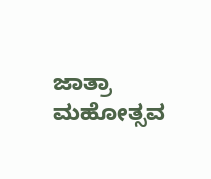ಜಾತ್ರಾ ಮಹೋತ್ಸವ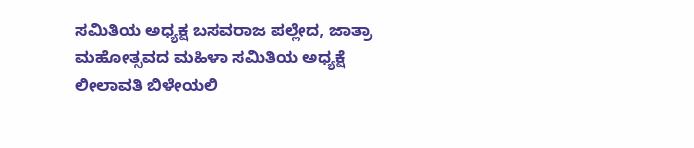ಸಮಿತಿಯ ಅಧ್ಯಕ್ಷ ಬಸವರಾಜ ಪಲ್ಲೇದ, ಜಾತ್ರಾ ಮಹೋತ್ಸವದ ಮಹಿಳಾ ಸಮಿತಿಯ ಅಧ್ಯಕ್ಷೆ ಲೀಲಾವತಿ ಬಿಳೇಯಲಿ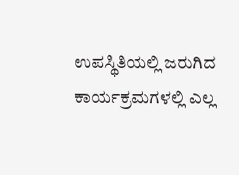ಉಪಸ್ಥಿತಿಯಲ್ಲಿ ಜರುಗಿದ ಕಾರ್ಯಕ್ರಮಗಳಲ್ಲಿ ಎಲ್ಲ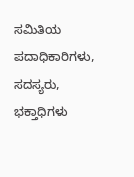ಸಮಿತಿಯ ಪದಾಧಿಕಾರಿಗಳು, ಸದಸ್ಯರು, ಭಕ್ತಾಧಿಗಳು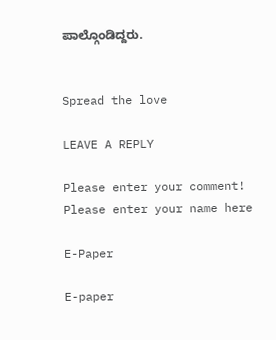ಪಾಲ್ಗೊಂಡಿದ್ದರು.


Spread the love

LEAVE A REPLY

Please enter your comment!
Please enter your name here

E-Paper

E-paper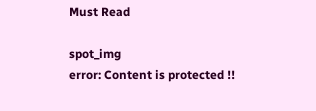Must Read

spot_img
error: Content is protected !!